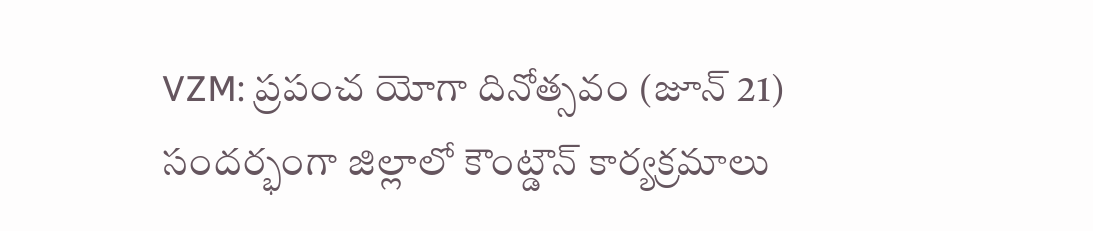VZM: ప్రపంచ యోగా దినోత్సవం (జూన్ 21) సందర్భంగా జిల్లాలో కౌంట్డౌన్ కార్యక్రమాలు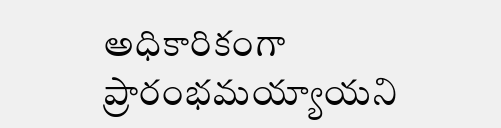అధికారికంగా ప్రారంభమయ్యాయని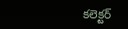కలెక్టర్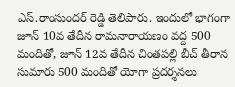ఎస్.రాంసుందర్ రెడ్డి తెలిపారు. ఇందులో భాగంగా జూన్ 10వ తేదీన రామనారాయణం వద్ద 500 మందితో, జూన్ 12వ తేదీన చింతపల్లి బీచ్ తీరాన సుమారు 500 మందితో యోగా ప్రదర్శనలు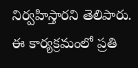నిర్వహిస్తారని తెలిపారు. ఈ కార్యక్రమంలో ప్రతి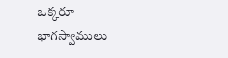ఒక్కరూ భాగస్వాములు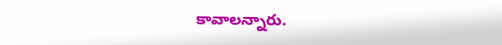కావాలన్నారు.